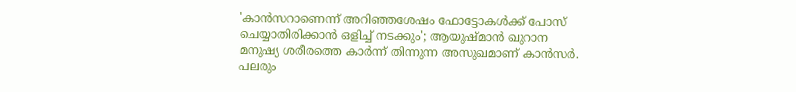'കാൻസറാണെന്ന് അറിഞ്ഞശേഷം ഫോട്ടോകൾക്ക് പോസ് ചെയ്യാതിരിക്കാൻ ഒളിച്ച് നടക്കും'; ആയുഷ്മാൻ ഖുറാന
മനുഷ്യ ശരീരത്തെ കാർന്ന് തിന്നുന്ന അസുഖമാണ് കാൻസർ. പലരും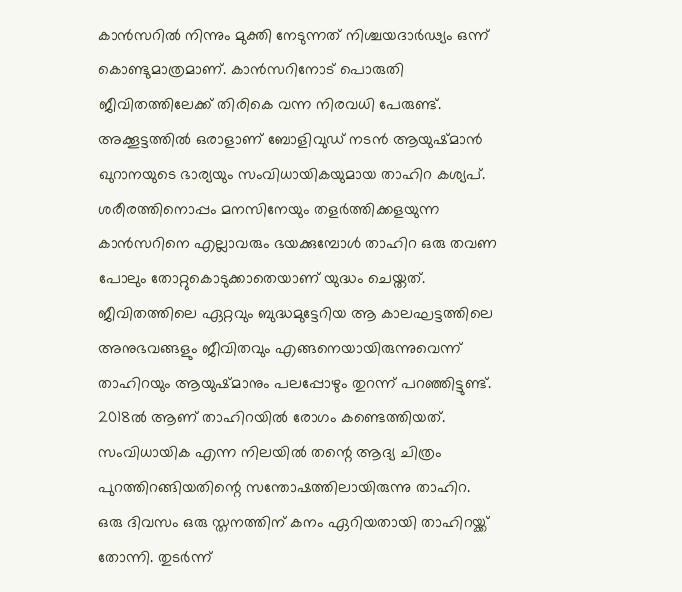കാൻസറിൽ നിന്നും മുക്തി നേടുന്നത് നിശ്ചയദാർഢ്യം ഒന്ന് കൊണ്ടുമാത്രമാണ്. കാൻസറിനോട് പൊരുതി ജീവിതത്തിലേക്ക് തിരികെ വന്ന നിരവധി പേരുണ്ട്. അക്കൂട്ടത്തിൽ ഒരാളാണ് ബോളിവുഡ് നടൻ ആയുഷ്മാൻ ഖുറാനയുടെ ഭാര്യയും സംവിധായികയുമായ താഹിറ കശ്യപ്.
ശരീരത്തിനൊപ്പം മനസിനേയും തളർത്തിക്കളയുന്ന കാൻസറിനെ എല്ലാവരും ഭയക്കുമ്പോൾ താഹിറ ഒരു തവണ പോലും തോറ്റുകൊടുക്കാതെയാണ് യുദ്ധം ചെയ്തത്.
ജീവിതത്തിലെ ഏറ്റവും ബുദ്ധമുട്ടേറിയ ആ കാലഘട്ടത്തിലെ അനുഭവങ്ങളും ജീവിതവും എങ്ങനെയായിരുന്നുവെന്ന് താഹിറയും ആയുഷ്മാനും പലപ്പോഴും തുറന്ന് പറഞ്ഞിട്ടുണ്ട്. 2018ൽ ആണ് താഹിറയിൽ രോഗം കണ്ടെത്തിയത്. സംവിധായിക എന്ന നിലയിൽ തന്റെ ആദ്യ ചിത്രം പുറത്തിറങ്ങിയതിന്റെ സന്തോഷത്തിലായിരുന്നു താഹിറ.
ഒരു ദിവസം ഒരു സ്തനത്തിന് കനം ഏറിയതായി താഹിറയ്ക്ക് തോന്നി. തുടർന്ന്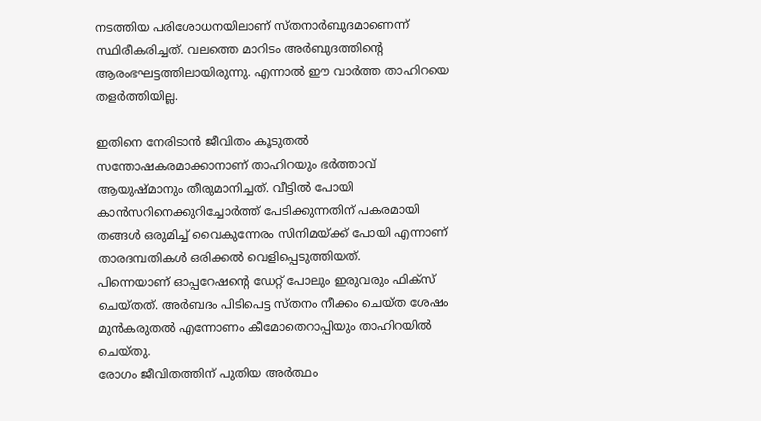നടത്തിയ പരിശോധനയിലാണ് സ്തനാർബുദമാണെന്ന് സ്ഥിരീകരിച്ചത്. വലത്തെ മാറിടം അർബുദത്തിന്റെ ആരംഭഘട്ടത്തിലായിരുന്നു. എന്നാൽ ഈ വാർത്ത താഹിറയെ തളർത്തിയില്ല.

ഇതിനെ നേരിടാൻ ജീവിതം കൂടുതൽ സന്തോഷകരമാക്കാനാണ് താഹിറയും ഭർത്താവ് ആയുഷ്മാനും തീരുമാനിച്ചത്. വീട്ടിൽ പോയി കാൻസറിനെക്കുറിച്ചോർത്ത് പേടിക്കുന്നതിന് പകരമായി തങ്ങൾ ഒരുമിച്ച് വൈകുന്നേരം സിനിമയ്ക്ക് പോയി എന്നാണ് താരദമ്പതികൾ ഒരിക്കൽ വെളിപ്പെടുത്തിയത്.
പിന്നെയാണ് ഓപ്പറേഷന്റെ ഡേറ്റ് പോലും ഇരുവരും ഫിക്സ് ചെയ്തത്. അർബദം പിടിപെട്ട സ്തനം നീക്കം ചെയ്ത ശേഷം മുൻകരുതൽ എന്നോണം കീമോതെറാപ്പിയും താഹിറയിൽ ചെയ്തു.
രോഗം ജീവിതത്തിന് പുതിയ അർത്ഥം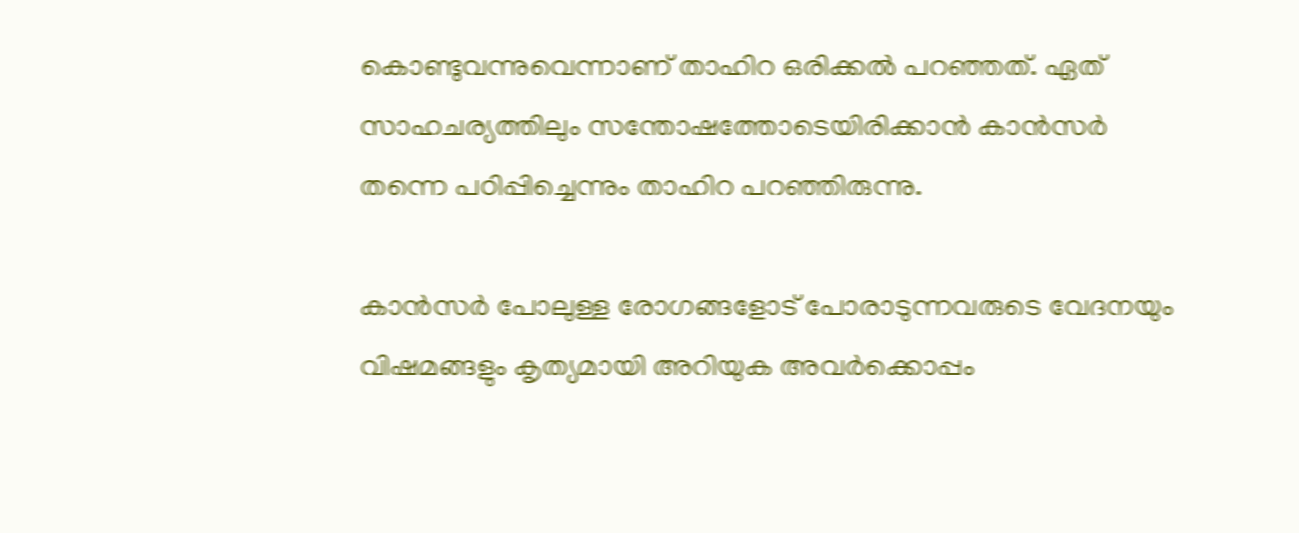കൊണ്ടുവന്നുവെന്നാണ് താഹിറ ഒരിക്കൽ പറഞ്ഞത്. ഏത് സാഹചര്യത്തിലും സന്തോഷത്തോടെയിരിക്കാൻ കാൻസർ തന്നെ പഠിപ്പിച്ചെന്നും താഹിറ പറഞ്ഞിരുന്നു.

കാൻസർ പോലുള്ള രോഗങ്ങളോട് പോരാടുന്നവരുടെ വേദനയും വിഷമങ്ങളും കൃത്യമായി അറിയുക അവർക്കൊപ്പം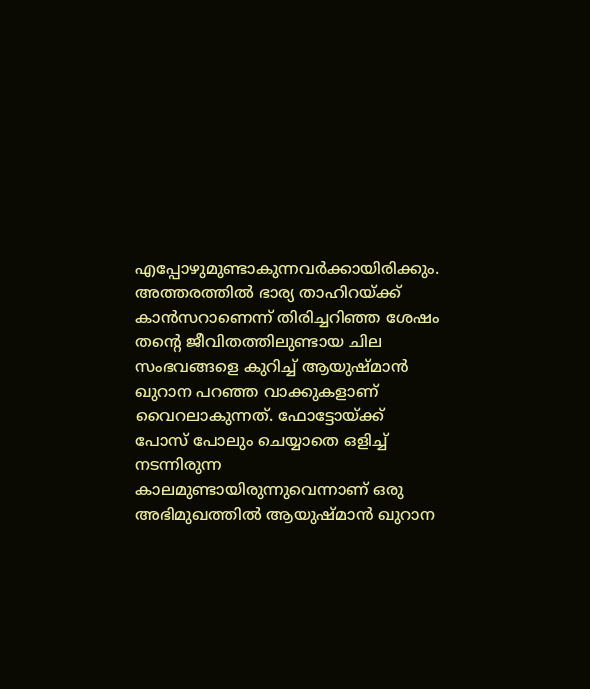എപ്പോഴുമുണ്ടാകുന്നവർക്കായിരിക്കും.
അത്തരത്തിൽ ഭാര്യ താഹിറയ്ക്ക് കാൻസറാണെന്ന് തിരിച്ചറിഞ്ഞ ശേഷം തന്റെ ജീവിതത്തിലുണ്ടായ ചില സംഭവങ്ങളെ കുറിച്ച് ആയുഷ്മാൻ ഖുറാന പറഞ്ഞ വാക്കുകളാണ് വൈറലാകുന്നത്. ഫോട്ടോയ്ക്ക് പോസ് പോലും ചെയ്യാതെ ഒളിച്ച് നടന്നിരുന്ന കാലമുണ്ടായിരുന്നുവെന്നാണ് ഒരു അഭിമുഖത്തിൽ ആയുഷ്മാൻ ഖുറാന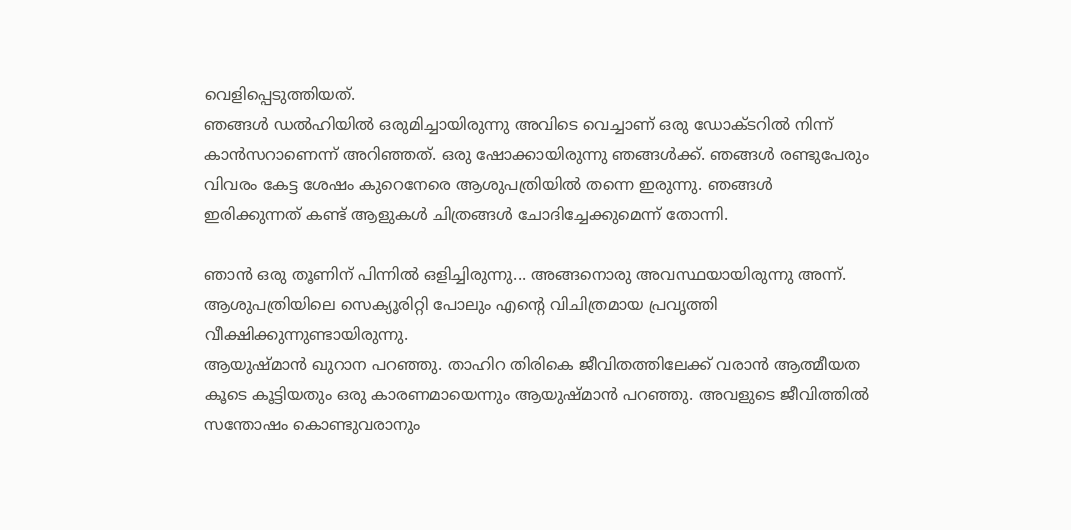വെളിപ്പെടുത്തിയത്.
ഞങ്ങൾ ഡൽഹിയിൽ ഒരുമിച്ചായിരുന്നു അവിടെ വെച്ചാണ് ഒരു ഡോക്ടറിൽ നിന്ന് കാൻസറാണെന്ന് അറിഞ്ഞത്. ഒരു ഷോക്കായിരുന്നു ഞങ്ങൾക്ക്. ഞങ്ങൾ രണ്ടുപേരും വിവരം കേട്ട ശേഷം കുറെനേരെ ആശുപത്രിയിൽ തന്നെ ഇരുന്നു. ഞങ്ങൾ ഇരിക്കുന്നത് കണ്ട് ആളുകൾ ചിത്രങ്ങൾ ചോദിച്ചേക്കുമെന്ന് തോന്നി.

ഞാൻ ഒരു തൂണിന് പിന്നിൽ ഒളിച്ചിരുന്നു... അങ്ങനൊരു അവസ്ഥയായിരുന്നു അന്ന്. ആശുപത്രിയിലെ സെക്യൂരിറ്റി പോലും എന്റെ വിചിത്രമായ പ്രവൃത്തി വീക്ഷിക്കുന്നുണ്ടായിരുന്നു.
ആയുഷ്മാൻ ഖുറാന പറഞ്ഞു. താഹിറ തിരികെ ജീവിതത്തിലേക്ക് വരാൻ ആത്മീയത കൂടെ കൂട്ടിയതും ഒരു കാരണമായെന്നും ആയുഷ്മാൻ പറഞ്ഞു. അവളുടെ ജീവിത്തിൽ സന്തോഷം കൊണ്ടുവരാനും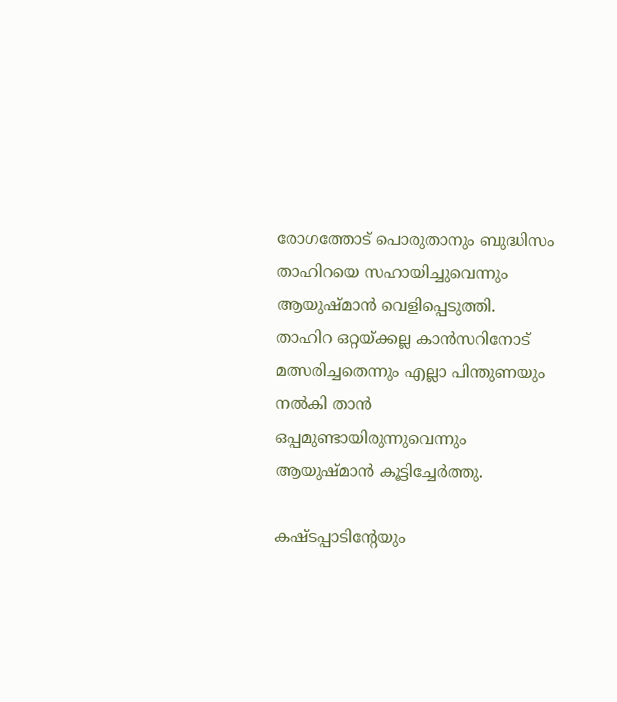രോഗത്തോട് പൊരുതാനും ബുദ്ധിസം താഹിറയെ സഹായിച്ചുവെന്നും ആയുഷ്മാൻ വെളിപ്പെടുത്തി.
താഹിറ ഒറ്റയ്ക്കല്ല കാൻസറിനോട് മത്സരിച്ചതെന്നും എല്ലാ പിന്തുണയും നൽകി താൻ ഒപ്പമുണ്ടായിരുന്നുവെന്നും ആയുഷ്മാൻ കൂട്ടിച്ചേർത്തു.

കഷ്ടപ്പാടിന്റേയും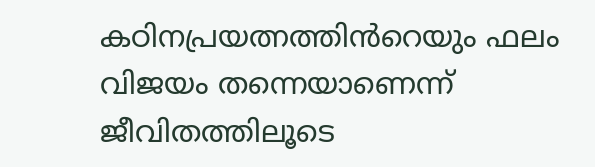കഠിനപ്രയത്നത്തിൻറെയും ഫലം വിജയം തന്നെയാണെന്ന് ജീവിതത്തിലൂടെ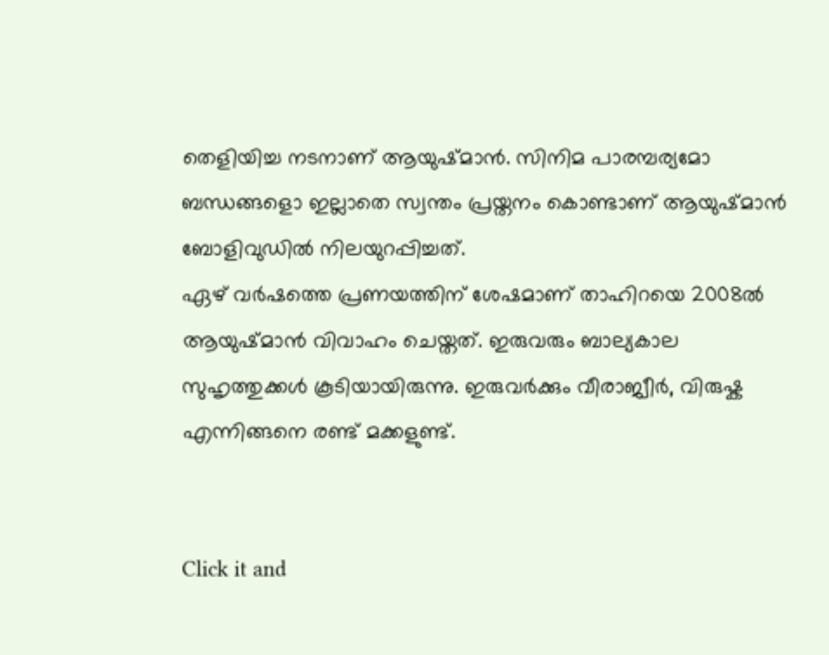തെളിയിച്ച നടനാണ് ആയുഷ്മാൻ. സിനിമ പാരമ്പര്യമോ ബന്ധങ്ങളൊ ഇല്ലാതെ സ്വന്തം പ്രയ്തനം കൊണ്ടാണ് ആയുഷ്മാൻ ബോളിവുഡിൽ നിലയുറപ്പിച്ചത്.
ഏഴ് വർഷത്തെ പ്രണയത്തിന് ശേഷമാണ് താഹിറയെ 2008ൽ ആയുഷ്മാൻ വിവാഹം ചെയ്തത്. ഇരുവരും ബാല്യകാല സുഹൃത്തുക്കൾ കൂടിയായിരുന്നു. ഇരുവർക്കും വീരാജ്വീർ, വിരുഷ്ക എന്നിങ്ങനെ രണ്ട് മക്കളുണ്ട്.


Click it and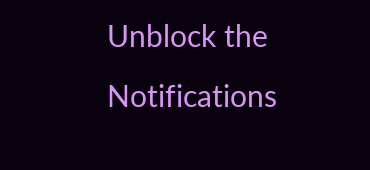Unblock the Notifications